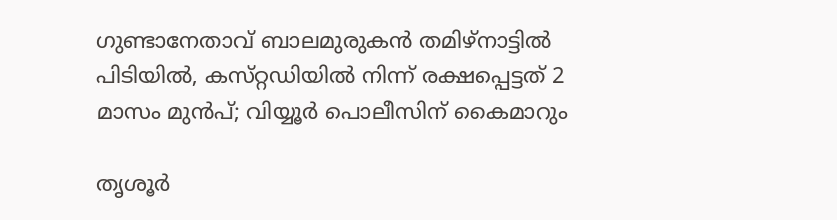ഗുണ്ടാനേതാവ് ബാലമുരുകൻ തമിഴ്‌നാട്ടിൽ പിടിയിൽ, കസ്‌റ്റഡിയിൽ നിന്ന് രക്ഷപ്പെട്ടത് 2 മാസം മുൻപ്; വിയ്യൂർ പൊലീസിന് കൈമാറും

തൃശൂർ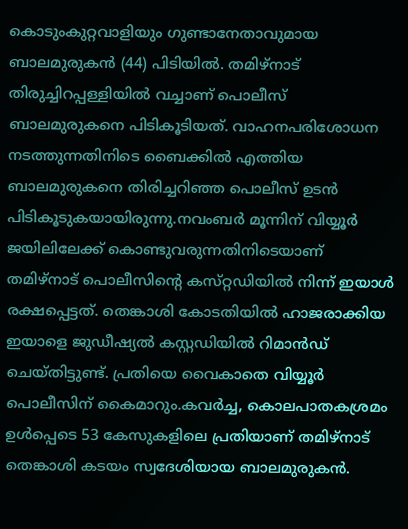കൊടുംകുറ്റവാളിയും ഗുണ്ടാനേതാവുമായ ബാലമുരുകൻ (44) പിടിയിൽ. തമിഴ്‌നാട് തിരുച്ചിറപ്പള്ളിയിൽ വച്ചാണ് പൊലീസ് ബാലമുരുകനെ പിടികൂടിയത്. വാഹനപരിശോധന നടത്തുന്നതിനിടെ ബൈക്കിൽ എത്തിയ ബാലമുരുകനെ തിരിച്ചറിഞ്ഞ പൊലീസ് ഉടൻ പിടികൂടുകയായിരുന്നു.നവംബർ മൂന്നിന് വിയ്യൂർ ജയിലിലേക്ക് കൊണ്ടുവരുന്നതിനിടെയാണ് തമിഴ്നാട് പൊലീസിൻ്റെ കസ്‌റ്റഡിയിൽ നിന്ന് ഇയാൾ രക്ഷപ്പെട്ടത്. തെങ്കാശി കോടതിയിൽ ഹാജരാക്കിയ ഇയാളെ ജുഡീഷ്യൽ കസ്റ്റഡിയിൽ റിമാൻഡ് ചെയ്ത‌ിട്ടുണ്ട്. പ്രതിയെ വൈകാതെ വിയ്യൂർ പൊലീസിന് കൈമാറും.കവർച്ച, കൊലപാതകശ്രമം ഉൾപ്പെടെ 53 കേസുകളിലെ പ്രതിയാണ് തമിഴ്‌നാട് തെങ്കാശി കടയം സ്വദേശിയായ ബാലമുരുകൻ.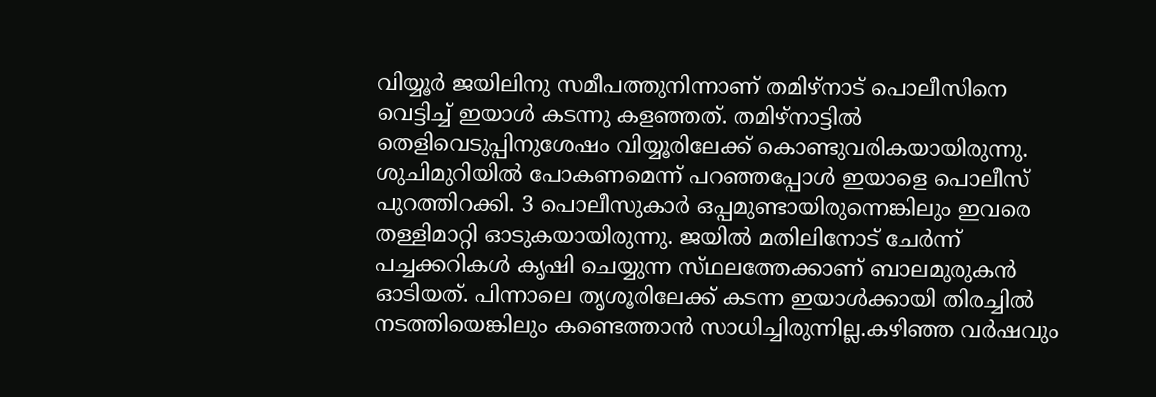വിയ്യൂർ ജയിലിനു സമീപത്തുനിന്നാണ് തമിഴ്‌നാട് പൊലീസിനെ വെട്ടിച്ച് ഇയാൾ കടന്നു കളഞ്ഞത്. തമിഴ്‌നാട്ടിൽ തെളിവെടുപ്പിനുശേഷം വിയ്യൂരിലേക്ക് കൊണ്ടുവരികയായിരുന്നു. ശുചിമുറിയിൽ പോകണമെന്ന് പറഞ്ഞപ്പോൾ ഇയാളെ പൊലീസ് പുറത്തിറക്കി. 3 പൊലീസുകാർ ഒപ്പമുണ്ടായിരുന്നെങ്കിലും ഇവരെ തള്ളിമാറ്റി ഓടുകയായിരുന്നു. ജയിൽ മതിലിനോട് ചേർന്ന് പച്ചക്കറികൾ കൃഷി ചെയ്യുന്ന സ്‌ഥലത്തേക്കാണ് ബാലമുരുകൻ ഓടിയത്. പിന്നാലെ തൃശൂരിലേക്ക് കടന്ന ഇയാൾക്കായി തിരച്ചിൽ നടത്തിയെങ്കിലും കണ്ടെത്താൻ സാധിച്ചിരുന്നില്ല.കഴിഞ്ഞ വർഷവും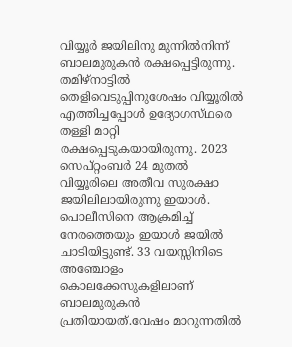വിയ്യൂർ ജയിലിനു മുന്നിൽനിന്ന് ബാലമുരുകൻ രക്ഷപ്പെട്ടിരുന്നു. തമിഴ്നാട്ടിൽ തെളിവെടുപ്പിനുശേഷം വിയ്യൂരിൽ എത്തിച്ചപ്പോൾ ഉദ്യോഗസ്‌ഥരെ തള്ളി മാറ്റി രക്ഷപ്പെടുകയായിരുന്നു. 2023 സെപ്റ്റംബർ 24 മുതൽ വിയ്യൂരിലെ അതീവ സുരക്ഷാ ജയിലിലായിരുന്നു ഇയാൾ. പൊലീസിനെ ആക്രമിച്ച് നേരത്തെയും ഇയാൾ ജയിൽ ചാടിയിട്ടുണ്ട്. 33 വയസ്സിനിടെ അഞ്ചോളം കൊലക്കേസുകളിലാണ് ബാലമുരുകൻ പ്രതിയായത്.വേഷം മാറുന്നതിൽ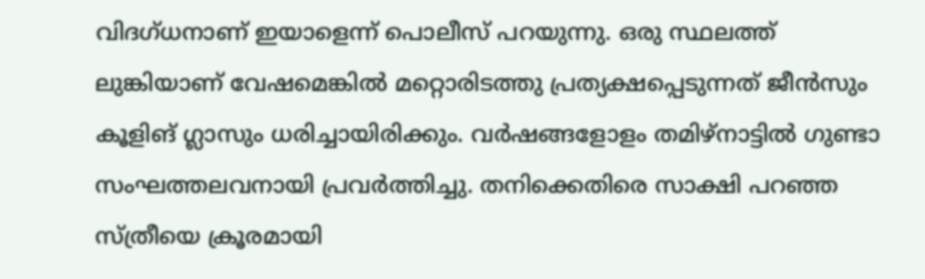വിദഗ്‌ധനാണ് ഇയാളെന്ന് പൊലീസ് പറയുന്നു. ഒരു സ്ഥലത്ത് ലുങ്കിയാണ് വേഷമെങ്കിൽ മറ്റൊരിടത്തു പ്രത്യക്ഷപ്പെടുന്നത് ജീൻസും കൂളിങ് ഗ്ലാസും ധരിച്ചായിരിക്കും. വർഷങ്ങളോളം തമിഴ്‌നാട്ടിൽ ഗുണ്ടാ സംഘത്തലവനായി പ്രവർത്തിച്ചു. തനിക്കെതിരെ സാക്ഷി പറഞ്ഞ സ്ത്രീയെ ക്രൂരമായി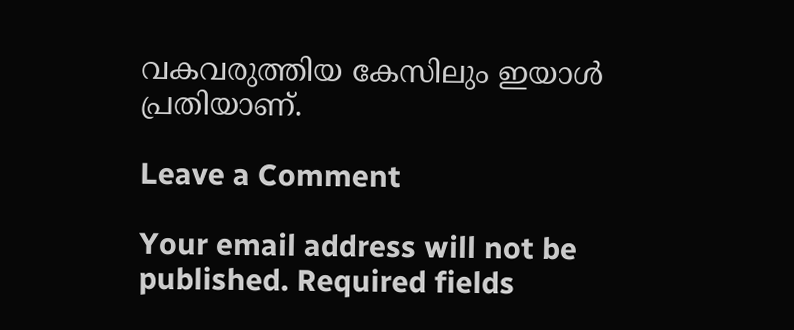വകവരുത്തിയ കേസിലും ഇയാൾ പ്രതിയാണ്.

Leave a Comment

Your email address will not be published. Required fields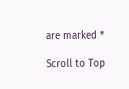are marked *

Scroll to Top